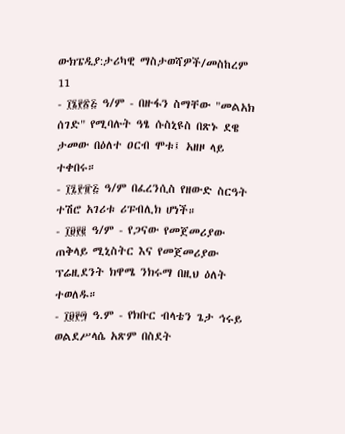ውክፔዲያ:ታሪካዊ ማስታወሻዎች/መስከረም 11
- ፲፮፻፳፭ ዓ/ም - በዙፋን ስማቸው "መልአክ ሰገድ" የሚባሉት ዓፄ ሱስኒዩስ በጽኑ ደዌ ታመው በዕለተ ዐርብ ሞቱ፤ አዘዞ ላይ ተቀበሩ።
- ፲፯፻፹፭ ዓ/ም በፈረንሲስ የዘውድ ስርዓት ተሽሮ አገሪቱ ሪፑብሊክ ሆነች።
- ፲፱፻፪ ዓ/ም - የጋናው የመጀመሪያው ጠቅላይ ሚኒስትር እና የመጀመሪያው ፕሬዚደንት ክዋሜ ንክሩማ በዚህ ዕለት ተወለዱ።
- ፲፱፻፵ ዓ.ም - የክቡር ብላቴን ጌታ ኅሩይ ወልደሥላሴ አጽም በስደት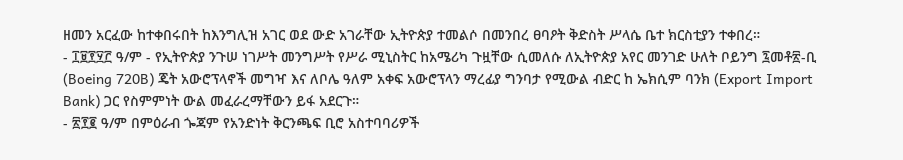ዘመን አርፈው ከተቀበሩበት ከእንግሊዝ አገር ወደ ውድ አገራቸው ኢትዮጵያ ተመልሶ በመንበረ ፀባዖት ቅድስት ሥላሴ ቤተ ክርስቲያን ተቀበረ።
- ፲፱፻፶፫ ዓ/ም - የኢትዮጵያ ንጉሠ ነገሥት መንግሥት የሥራ ሚኒስትር ከአሜሪካ ጉዟቸው ሲመለሱ ለኢትዮጵያ አየር መንገድ ሁለት ቦይንግ ፯መቶ፳-ቢ (Boeing 720B) ጄት አውሮፕላኖች መግዣ እና ለቦሌ ዓለም አቀፍ አውሮፕላን ማረፊያ ግንባታ የሚውል ብድር ከ ኤክሲም ባንክ (Export Import Bank) ጋር የስምምነት ውል መፈራረማቸውን ይፋ አደርጉ።
- ፳፻፪ ዓ/ም በምዕራብ ጐጃም የአንድነት ቅርንጫፍ ቢሮ አስተባባሪዎች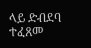ላይ ድብደባ ተፈጸመ